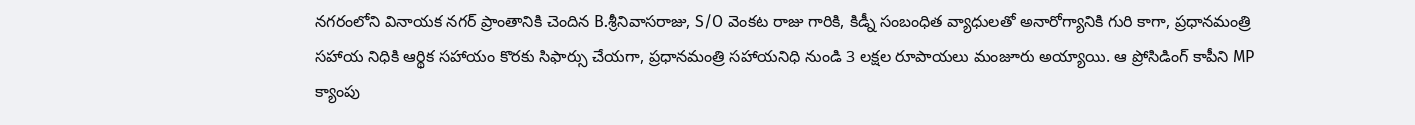నగరంలోని వినాయక నగర్ ప్రాంతానికి చెందిన B.శ్రీనివాసరాజు, S/O వెంకట రాజు గారికి, కిడ్నీ సంబంధిత వ్యాధులతో అనారోగ్యానికి గురి కాగా, ప్రధానమంత్రి సహాయ నిధికి ఆర్థిక సహాయం కొరకు సిఫార్సు చేయగా, ప్రధానమంత్రి సహాయనిధి నుండి 3 లక్షల రూపాయలు మంజూరు అయ్యాయి. ఆ ప్రోసిడింగ్ కాపీని MP క్యాంపు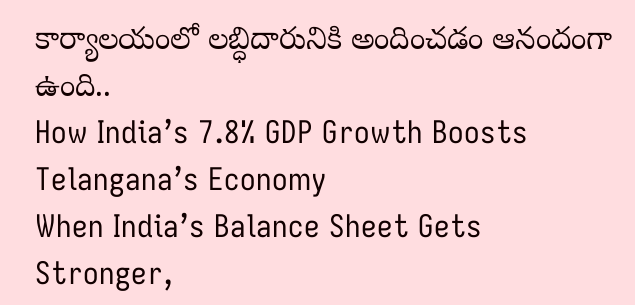కార్యాలయంలో లబ్ధిదారునికి అందించడం ఆనందంగా ఉంది..
How India’s 7.8% GDP Growth Boosts Telangana’s Economy
When India’s Balance Sheet Gets Stronger,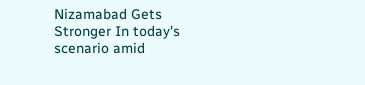Nizamabad Gets Stronger In today's scenario amid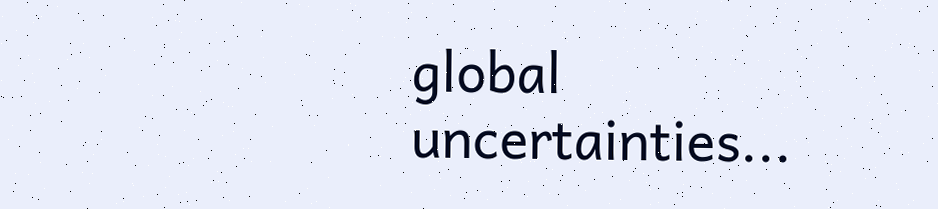global uncertainties...